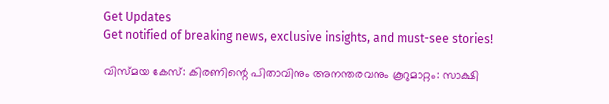Get Updates
Get notified of breaking news, exclusive insights, and must-see stories!

വിസ്മയ കേസ്: കിരണിന്റെ പിതാവിനും അനന്തരവനും കൂറുമാറ്റം: സാക്ഷി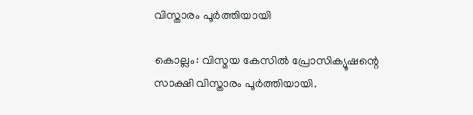വിസ്താരം പൂർത്തിയായി

കൊല്ലം: വിസ്മയ കേസിൽ പ്രോസിക്യൂഷന്റെ സാക്ഷി വിസ്താരം പൂർത്തിയായി.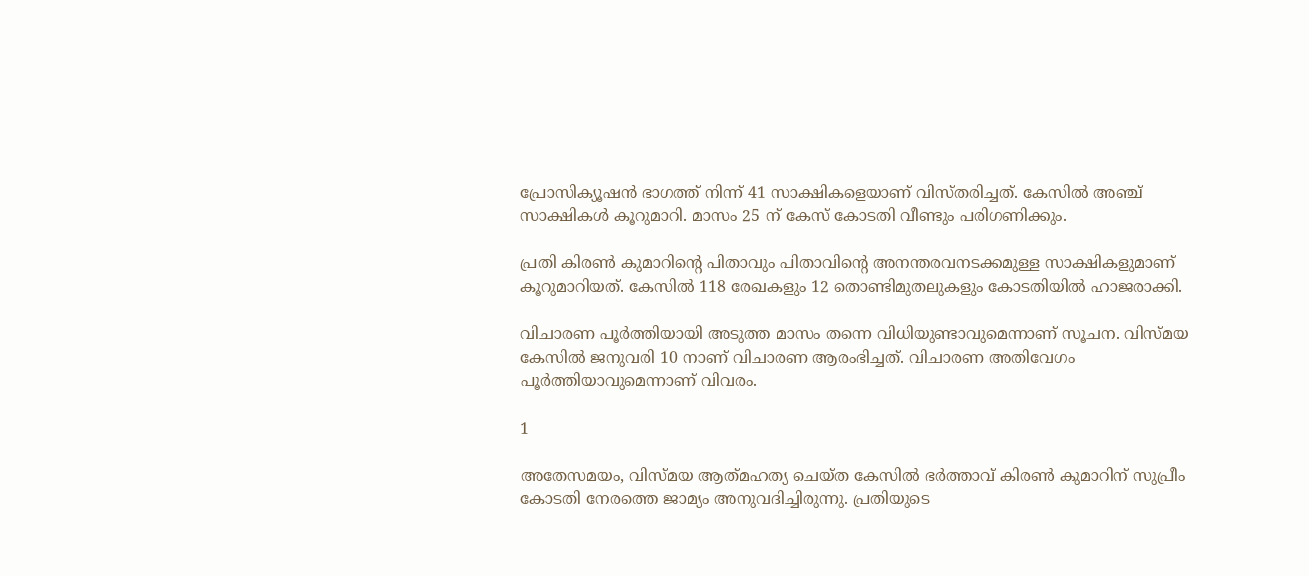പ്രോസിക്യൂഷൻ ഭാഗത്ത് നിന്ന് 41 സാക്ഷികളെയാണ് വിസ്തരിച്ചത്. കേസില്‍ അഞ്ച് സാക്ഷികൾ കൂറുമാറി. മാസം 25 ന് കേസ് കോടതി വീണ്ടും പരിഗണിക്കും.

പ്രതി കിരൺ കുമാറിന്റെ പിതാവും പിതാവിന്റെ അനന്തരവനടക്കമുള്ള സാക്ഷികളുമാണ് കൂറുമാറിയത്. കേസില്‍ 118 രേഖകളും 12 തൊണ്ടിമുതലുകളും കോടതിയില്‍ ഹാജരാക്കി.

വിചാരണ പൂര്‍ത്തിയായി അടുത്ത മാസം തന്നെ വിധിയുണ്ടാവുമെന്നാണ് സൂചന. വിസ്മയ കേസില്‍ ജനുവരി 10 നാണ് വിചാരണ ആരംഭിച്ചത്. വിചാരണ അതിവേഗം പൂർത്തിയാവുമെന്നാണ് വിവരം.

1

അതേസമയം, വിസ്‌മയ ആത്‍മഹത്യ ചെയ്‌ത കേസിൽ ഭർത്താവ് കിരൺ കുമാറിന് സുപ്രീം കോടതി നേരത്തെ ജാമ്യം അനുവദിച്ചിരുന്നു. പ്രതിയുടെ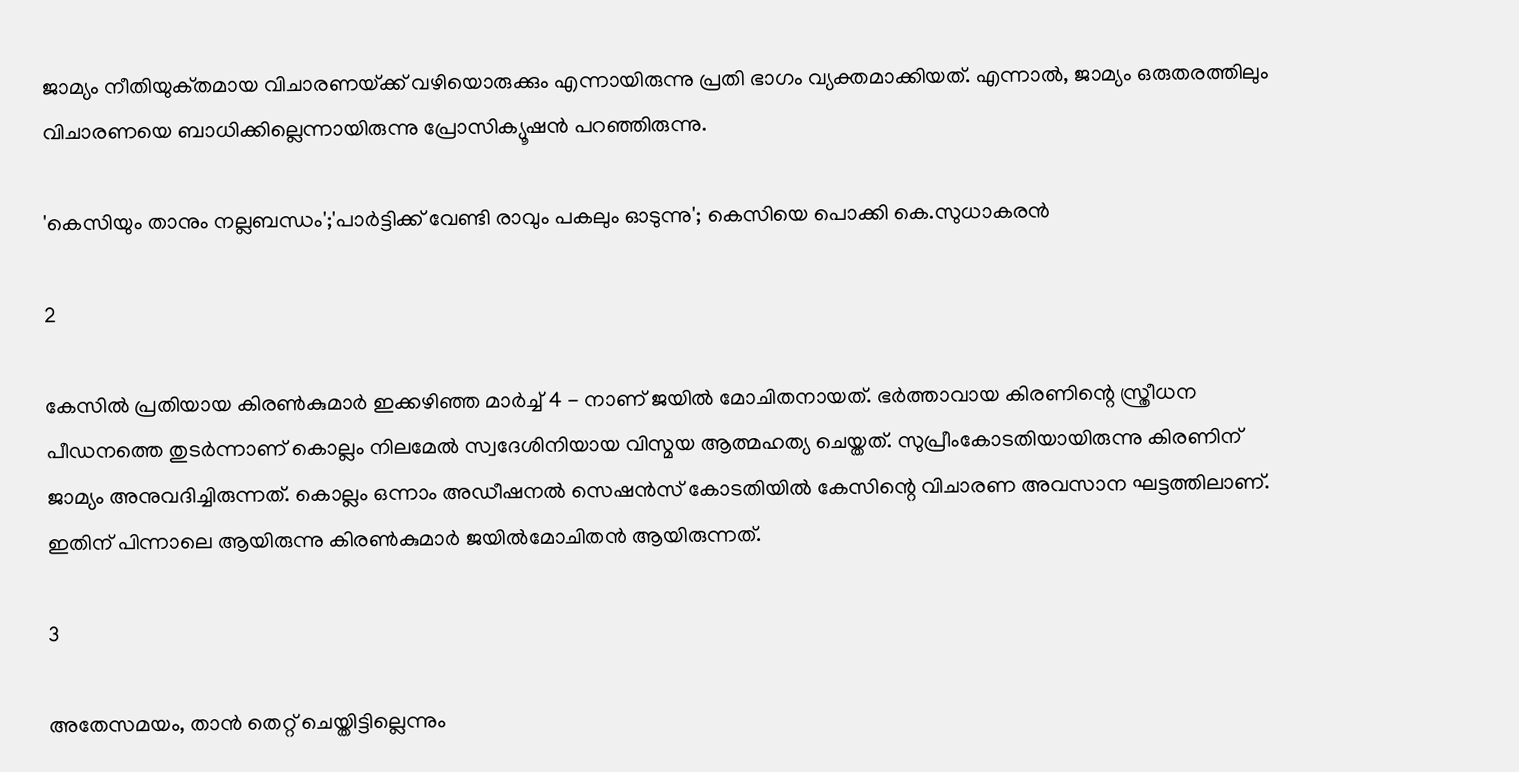ജാമ്യം നീതിയുക്‌തമായ വിചാരണയ്‌ക്ക്‌ വഴിയൊരുക്കും എന്നായിരുന്നു പ്രതി ഭാഗം വ്യക്തമാക്കിയത്. എന്നാല്‍, ജാമ്യം ഒരുതരത്തിലും വിചാരണയെ ബാധിക്കില്ലെന്നായിരുന്നു പ്രോസിക്യൂഷന്‍ പറഞ്ഞിരുന്നു.

'കെസിയും താനും നല്ലബന്ധം';'പാര്‍ട്ടിക്ക് വേണ്ടി രാവും പകലും ഓടുന്നു'; കെസിയെ പൊക്കി കെ.സുധാകരൻ

2

കേസിൽ പ്രതിയായ കിരണ്‍കുമാര്‍ ഇക്കഴിഞ്ഞ മാർച്ച് 4 - നാണ് ജയിൽ മോചിതനായത്. ഭർത്താവായ കിരണിന്റെ സ്ത്രീധന പീഡനത്തെ തുടര്‍ന്നാണ് കൊല്ലം നിലമേല്‍ സ്വദേശിനിയായ വിസ്മയ ആത്മഹത്യ ചെയ്തത്. സുപ്രീംകോടതിയായിരുന്നു കിരണിന് ജാമ്യം അനുവദിച്ചിരുന്നത്. കൊല്ലം ഒന്നാം അഡീഷനല്‍ സെഷന്‍സ് കോടതിയില്‍ കേസിന്റെ വിചാരണ അവസാന ഘട്ടത്തിലാണ്. ഇതിന് പിന്നാലെ ആയിരുന്നു കിരണ്‍കുമാര്‍ ജയില്‍മോചിതൻ ആയിരുന്നത്.

3

അതേസമയം, താൻ തെറ്റ് ചെയ്തിട്ടില്ലെന്നും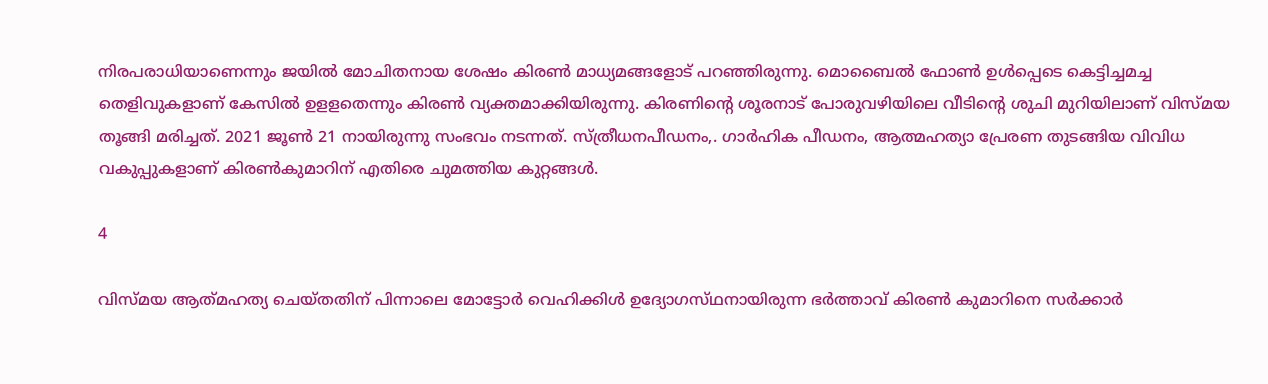നിരപരാധിയാണെന്നും ജയിൽ മോചിതനായ ശേഷം കിരൺ മാധ്യമങ്ങളോട് പറഞ്ഞിരുന്നു. മൊബൈല്‍ ഫോൺ ഉള്‍പ്പെടെ കെട്ടിച്ചമച്ച തെളിവുകളാണ് കേസിൽ ഉളളതെന്നും കിരണ്‍ വ്യക്തമാക്കിയിരുന്നു. കിരണിന്റെ ശൂരനാട് പോരുവഴിയിലെ വീടിന്റെ ശുചി മുറിയിലാണ് വിസ്മയ തൂങ്ങി മരിച്ചത്. 2021 ജൂൺ 21 നായിരുന്നു സംഭവം നടന്നത്. സ്ത്രീധനപീഡനം,. ഗാർഹിക പീഡനം, ആത്മഹത്യാ പ്രേരണ തുടങ്ങിയ വിവിധ വകുപ്പുകളാണ് കിരൺകുമാറിന് എതിരെ ചുമത്തിയ കുറ്റങ്ങൾ.

4

വിസ്‌മയ ആത്‍മഹത്യ ചെയ്‌തതിന് പിന്നാലെ മോട്ടോർ വെഹിക്കിൾ ഉദ്യോഗസ്‌ഥനായിരുന്ന ഭർത്താവ് കിരൺ കുമാറിനെ സർക്കാർ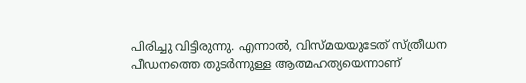പിരിച്ചു വിട്ടിരുന്നു. എന്നാൽ, വിസ്മയയുടേത് സ്ത്രീധന പീഡനത്തെ തുടർന്നുള്ള ആത്മഹത്യയെന്നാണ്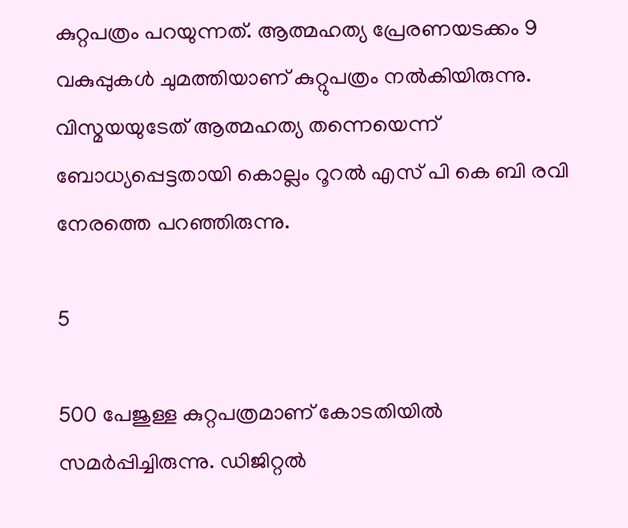കുറ്റപത്രം പറയുന്നത്. ആത്മഹത്യ പ്രേരണയടക്കം 9 വകുപ്പുകൾ ചുമത്തിയാണ് കുറ്റുപത്രം നൽകിയിരുന്നു. വിസ്മയയുടേത് ആത്മഹത്യ തന്നെയെന്ന് ബോധ്യപ്പെട്ടതായി കൊല്ലം റൂറൽ എസ് പി കെ ബി രവി നേരത്തെ പറഞ്ഞിരുന്നു.

5

500 പേജുള്ള കുറ്റപത്രമാണ് കോടതിയിൽ സമർപ്പിച്ചിരുന്നു. ഡിജിറ്റൽ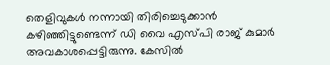തെളിവുകൾ നന്നായി തിരിച്ചെടുക്കാൻ കഴിഞ്ഞിട്ടുണ്ടെന്ന് ഡി വൈ എസ്പി രാജ് കുമാർ അവകാശപ്പെട്ടിരുന്നു. കേസിൽ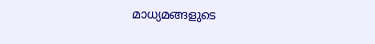മാധ്യമങ്ങളുടെ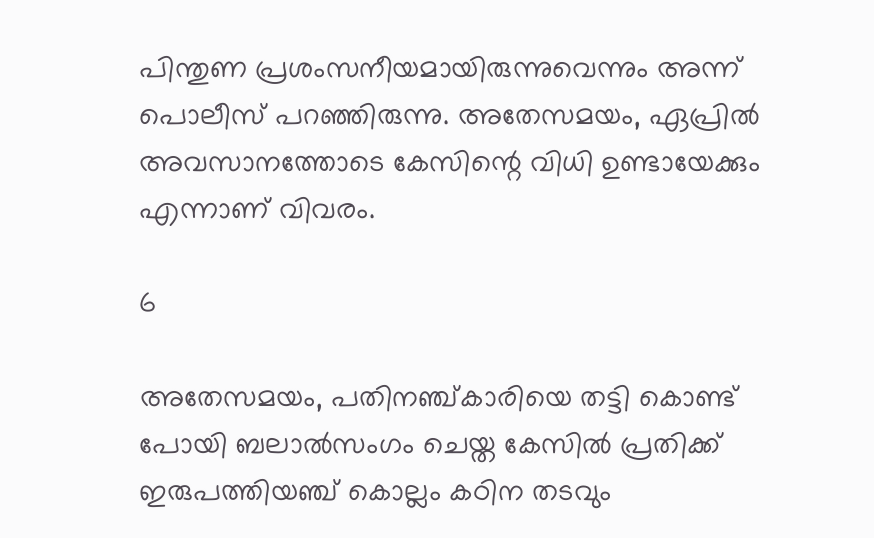പിന്തുണ പ്രശംസനീയമായിരുന്നുവെന്നും അന്ന് പൊലീസ് പറഞ്ഞിരുന്നു. അതേസമയം, ഏപ്രില്‍ അവസാനത്തോടെ കേസിന്റെ വിധി ഉണ്ടായേക്കും എന്നാണ് വിവരം.

6

അതേസമയം, പതിനഞ്ച്കാരിയെ തട്ടി കൊണ്ട് പോയി ബലാൽസംഗം ചെയ്ത കേസിൽ പ്രതിക്ക് ഇരുപത്തിയ‌ഞ്ച് കൊല്ലം കഠിന തടവും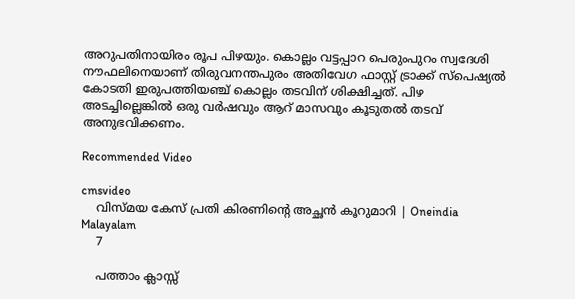അറുപതിനായിരം രൂപ പിഴയും. കൊല്ലം വട്ടപ്പാറ പെരുംപുറം സ്വദേശി നൗഫലിനെയാണ് തിരുവനന്തപുരം അതിവേഗ ഫാസ്റ്റ് ട്രാക്ക് സ്പെഷ്യൽ കോടതി ഇരുപത്തിയഞ്ച് കൊല്ലം തടവിന് ശിക്ഷിച്ചത്. പിഴ അടച്ചില്ലെങ്കിൽ ഒരു വർഷവും ആറ് മാസവും കൂടുതൽ തടവ് അനുഭവിക്കണം.

Recommended Video

cmsvideo
    വിസ്മയ കേസ് പ്രതി കിരണിന്റെ അച്ഛന്‍ കൂറുമാറി | Oneindia Malayalam
    7

    പത്താം ക്ലാസ്സ്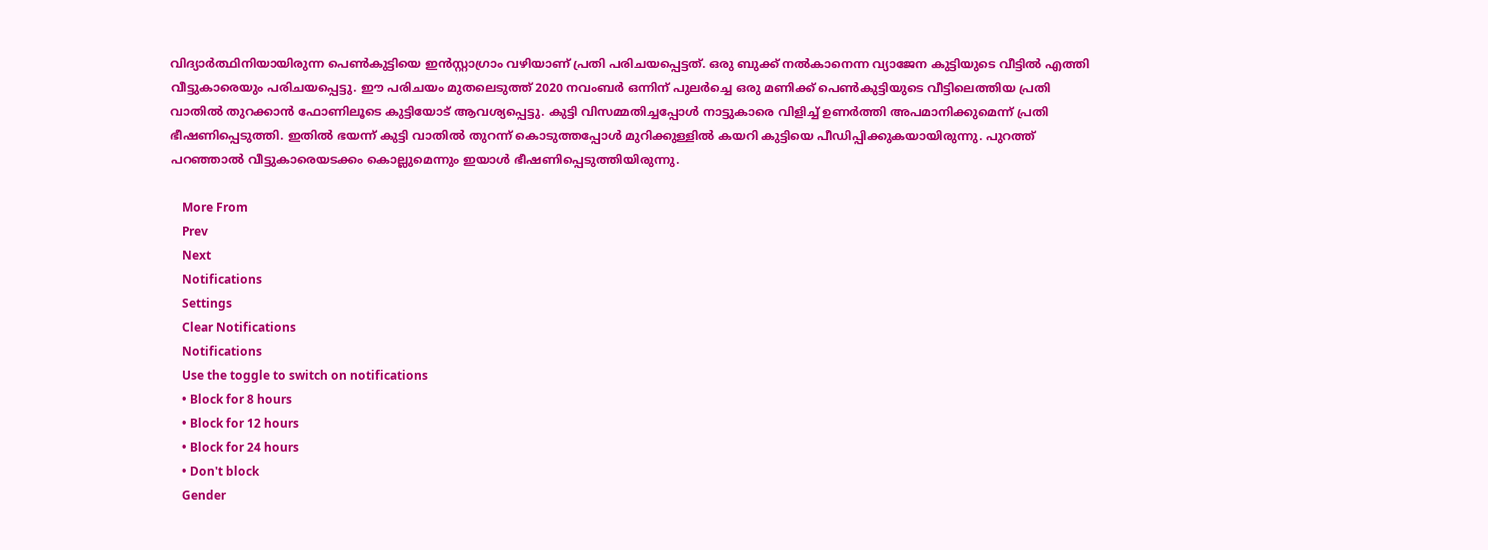വിദ്യാർത്ഥിനിയായിരുന്ന പെൺകുട്ടിയെ ഇൻസ്റ്റാഗ്രാം വഴിയാണ് പ്രതി പരിചയപ്പെട്ടത്. ഒരു ബുക്ക് നൽകാനെന്ന വ്യാജേന കുട്ടിയുടെ വീട്ടിൽ എത്തി വീട്ടുകാരെയും പരിചയപ്പെട്ടു. ഈ പരിചയം മുതലെടുത്ത് 2020 നവംബർ ഒന്നിന് പുലർച്ചെ ഒരു മണിക്ക് പെൺകുട്ടിയുടെ വീട്ടിലെത്തിയ പ്രതി വാതിൽ തുറക്കാൻ ഫോണിലൂടെ കുട്ടിയോട് ആവശ്യപ്പെട്ടു. കുട്ടി വിസമ്മതിച്ചപ്പോൾ നാട്ടുകാരെ വിളിച്ച് ഉണർത്തി അപമാനിക്കുമെന്ന് പ്രതി ഭീഷണിപ്പെടുത്തി. ഇതിൽ ഭയന്ന് കുട്ടി വാതിൽ തുറന്ന് കൊടുത്തപ്പോൾ മുറിക്കുള്ളിൽ കയറി കുട്ടിയെ പീഡിപ്പിക്കുകയായിരുന്നു. പുറത്ത് പറഞ്ഞാൽ വീട്ടുകാരെയടക്കം കൊല്ലുമെന്നും ഇയാൾ ഭീഷണിപ്പെടുത്തിയിരുന്നു.

    More From
    Prev
    Next
    Notifications
    Settings
    Clear Notifications
    Notifications
    Use the toggle to switch on notifications
    • Block for 8 hours
    • Block for 12 hours
    • Block for 24 hours
    • Don't block
    Gender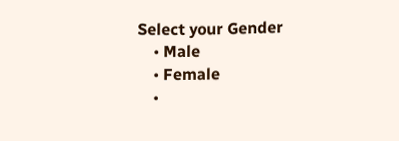Select your Gender
    • Male
    • Female
    •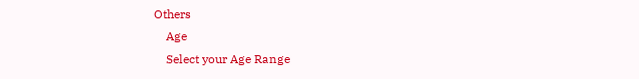Others
    Age
    Select your Age Range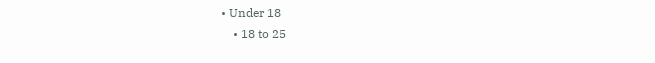• Under 18
    • 18 to 25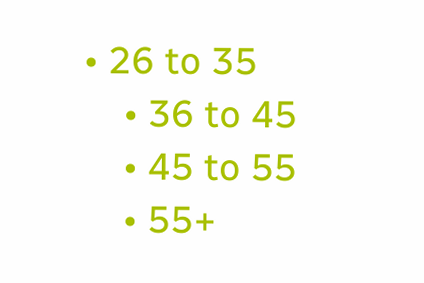• 26 to 35
    • 36 to 45
    • 45 to 55
    • 55+